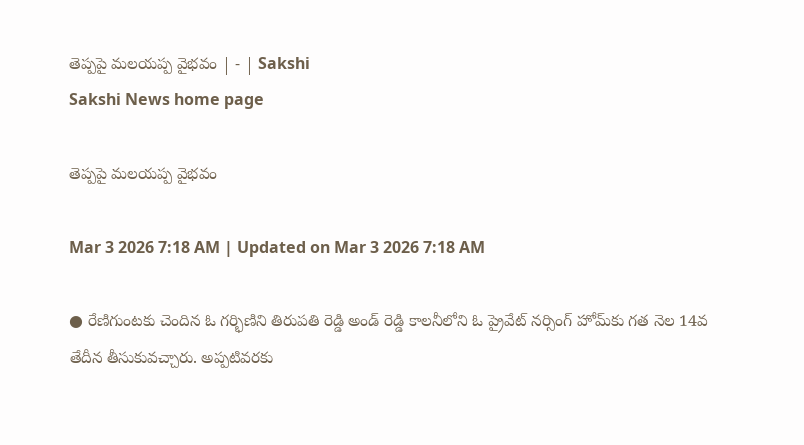తెప్పపై మలయప్ప వైభవం | - | Sakshi
Sakshi News home page

తెప్పపై మలయప్ప వైభవం

Mar 3 2026 7:18 AM | Updated on Mar 3 2026 7:18 AM

● రేణిగుంటకు చెందిన ఓ గర్భిణిని తిరుపతి రెడ్డి అండ్‌ రెడ్డి కాలనీలోని ఓ ప్రైవేట్‌ నర్సింగ్‌ హోమ్‌కు గత నెల 14వ తేదీన తీసుకువచ్చారు. అప్పటివరకు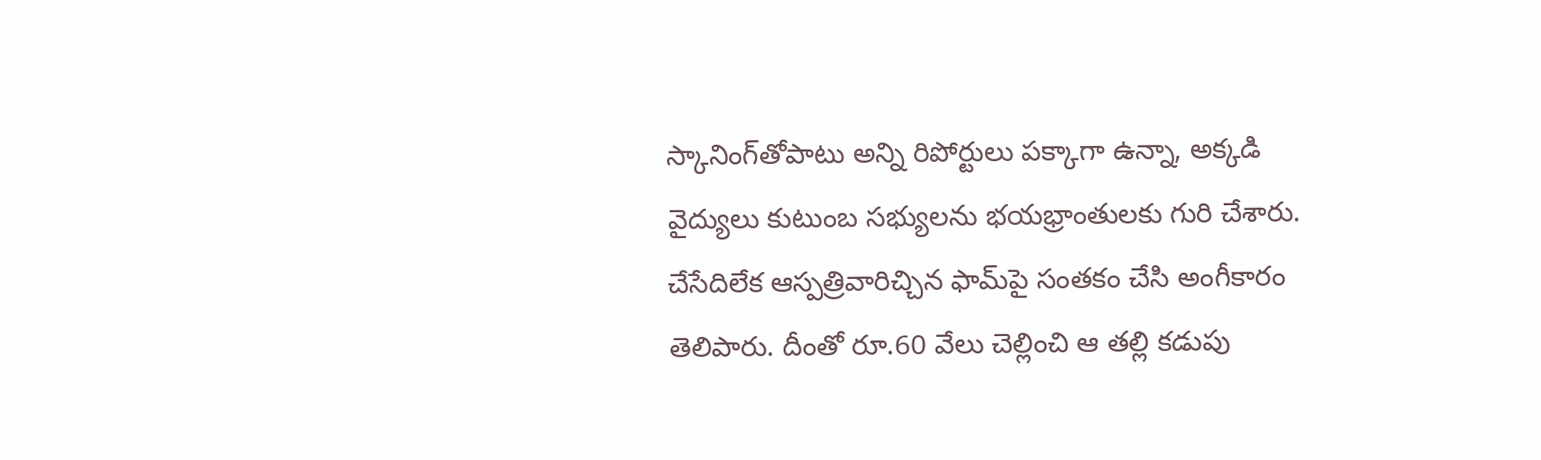స్కానింగ్‌తోపాటు అన్ని రిపోర్టులు పక్కాగా ఉన్నా, అక్కడి వైద్యులు కుటుంబ సభ్యులను భయభ్రాంతులకు గురి చేశారు. చేసేదిలేక ఆస్పత్రివారిచ్చిన ఫామ్‌పై సంతకం చేసి అంగీకారం తెలిపారు. దీంతో రూ.60 వేలు చెల్లించి ఆ తల్లి కడుపు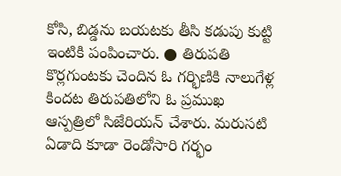కోసి, బిడ్డను బయటకు తీసి కడుపు కుట్టి ఇంటికి పంపించారు. ● తిరుపతి కొర్లగుంటకు చెందిన ఓ గర్భిణికి నాలుగేళ్ల కిందట తిరుపతిలోని ఓ ప్రముఖ ఆస్పత్రిలో సిజేరియన్‌ చేశారు. మరుసటి ఏడాది కూడా రెండోసారి గర్భం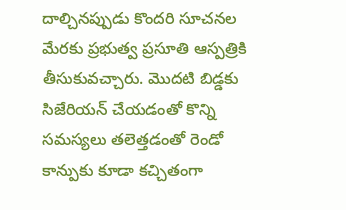దాల్చినప్పుడు కొందరి సూచనల మేరకు ప్రభుత్వ ప్రసూతి ఆస్పత్రికి తీసుకువచ్చారు. మొదటి బిడ్డకు సిజేరియన్‌ చేయడంతో కొన్ని సమస్యలు తలెత్తడంతో రెండో కాన్పుకు కూడా కచ్చితంగా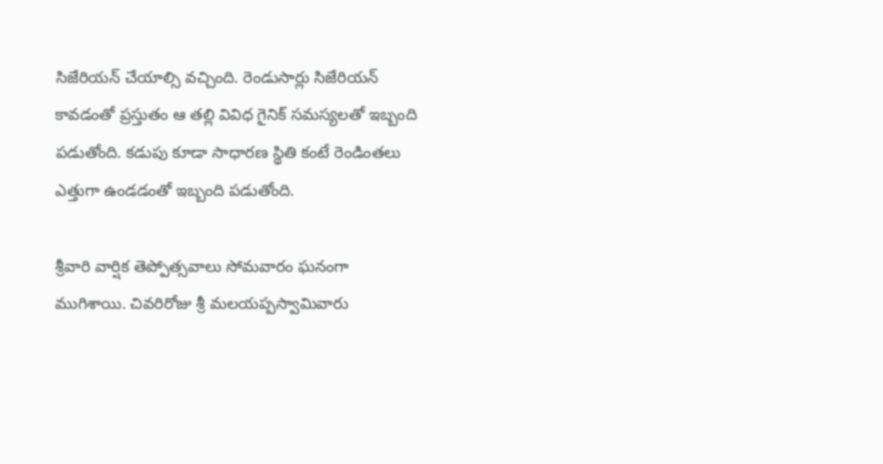సిజేరియన్‌ చేయాల్సి వచ్చింది. రెండుసార్లు సిజేరియన్‌ కావడంతో ప్రస్తుతం ఆ తల్లి వివిధ గైనిక్‌ సమస్యలతో ఇబ్బంది పడుతోంది. కడుపు కూడా సాధారణ స్థితి కంటే రెండింతలు ఎత్తుగా ఉండడంతో ఇబ్బంది పడుతోంది.

శ్రీవారి వార్షిక తెప్పోత్సవాలు సోమవారం ఘనంగా ముగిశాయి. చివరిరోజు శ్రీ మలయప్పస్వామివారు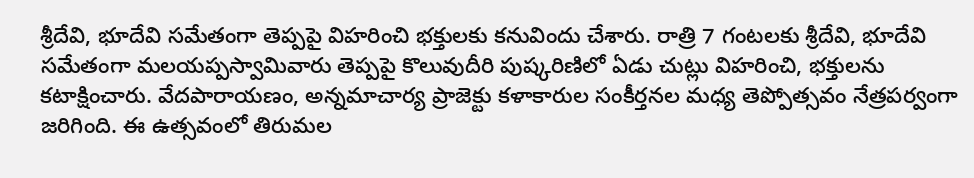శ్రీదేవి, భూదేవి సమేతంగా తెప్పపై విహరించి భక్తులకు కనువిందు చేశారు. రాత్రి 7 గంటలకు శ్రీదేవి, భూదేవి సమేతంగా మలయప్పస్వామివారు తెప్పపై కొలువుదీరి పుష్కరిణిలో ఏడు చుట్లు విహరించి, భక్తులను కటాక్షించారు. వేదపారాయణం, అన్నమాచార్య ప్రాజెక్టు కళాకారుల సంకీర్తనల మధ్య తెప్పోత్సవం నేత్రపర్వంగా జరిగింది. ఈ ఉత్సవంలో తిరుమల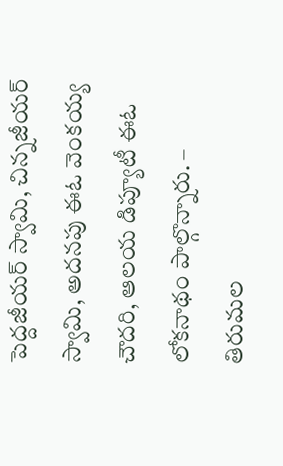పెద్దజీయర్‌ స్వామి, చిన్నజీయర్‌ స్వామి, అదనపు ఈఓ వెంకయ్య చౌదరి, ఆలయ డిప్యూటీ ఈఓ లోకనాథం పాల్గొన్నారు. – తిరుమల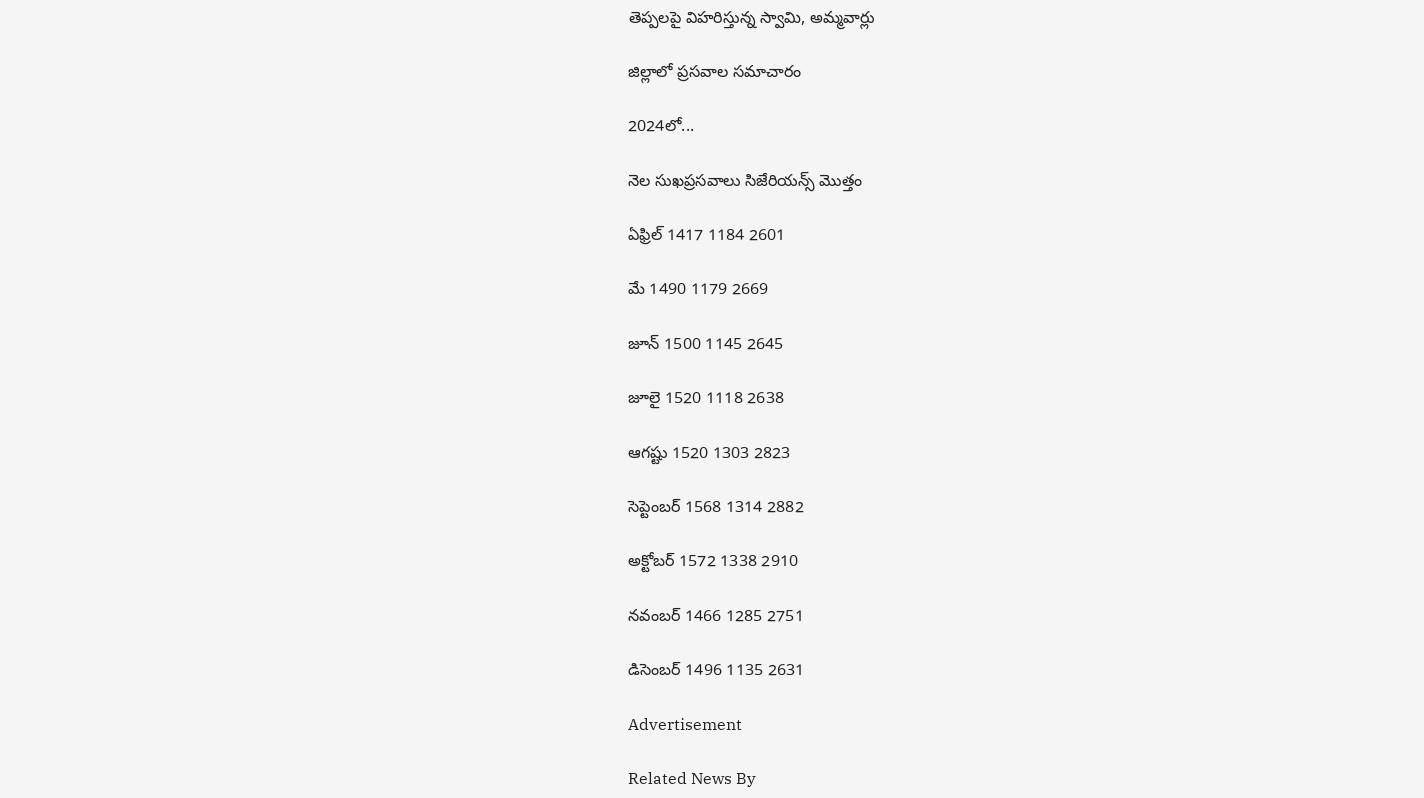తెప్పలపై విహరిస్తున్న స్వామి, అమ్మవార్లు

జిల్లాలో ప్రసవాల సమాచారం

2024లో...

నెల సుఖప్రసవాలు సిజేరియన్స్‌ మొత్తం

ఏఫ్రిల్‌ 1417 1184 2601

మే 1490 1179 2669

జూన్‌ 1500 1145 2645

జూలై 1520 1118 2638

ఆగష్టు 1520 1303 2823

సెప్టెంబర్‌ 1568 1314 2882

అక్టోబర్‌ 1572 1338 2910

నవంబర్‌ 1466 1285 2751

డిసెంబర్‌ 1496 1135 2631

Advertisement

Related News By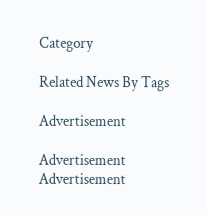Category

Related News By Tags

Advertisement

Advertisement
Advertisement